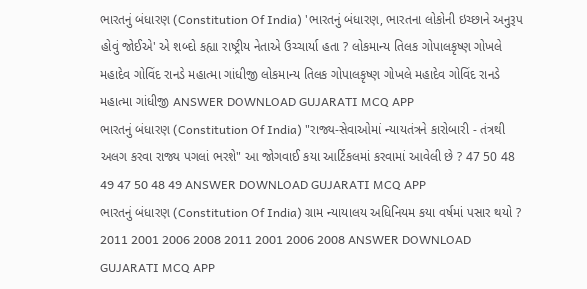ભારતનું બંધારણ (Constitution Of India) 'ભારતનું બંધારણ, ભારતના લોકોની ઇચ્છાને અનુરૂપ હોવું જોઈએ' એ શબ્દો કહ્યા રાષ્ટ્રીય નેતાએ ઉચ્ચાર્યા હતા ? લોકમાન્ય તિલક ગોપાલકૃષ્ણ ગોખલે મહાદેવ ગોવિંદ રાનડે મહાત્મા ગાંધીજી લોકમાન્ય તિલક ગોપાલકૃષ્ણ ગોખલે મહાદેવ ગોવિંદ રાનડે મહાત્મા ગાંધીજી ANSWER DOWNLOAD GUJARATI MCQ APP
ભારતનું બંધારણ (Constitution Of India) "રાજ્ય-સેવાઓમાં ન્યાયતંત્રને કારોબારી - તંત્રથી અલગ કરવા રાજ્ય પગલાં ભરશે" આ જોગવાઈ કયા આર્ટિકલમાં કરવામાં આવેલી છે ? 47 50 48 49 47 50 48 49 ANSWER DOWNLOAD GUJARATI MCQ APP
ભારતનું બંધારણ (Constitution Of India) ગ્રામ ન્યાયાલય અધિનિયમ કયા વર્ષમાં પસાર થયો ? 2011 2001 2006 2008 2011 2001 2006 2008 ANSWER DOWNLOAD GUJARATI MCQ APP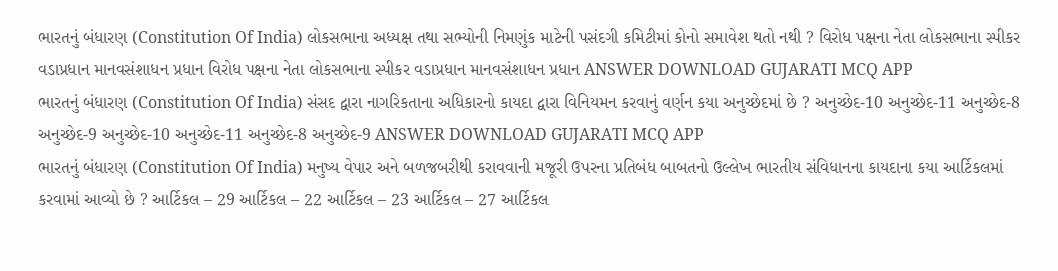ભારતનું બંધારણ (Constitution Of India) લોકસભાના અધ્યક્ષ તથા સભ્યોની નિમણુંક માટેની પસંદગી કમિટીમાં કોનો સમાવેશ થતો નથી ? વિરોધ પક્ષના નેતા લોકસભાના સ્પીકર વડાપ્રધાન માનવસંશાધન પ્રધાન વિરોધ પક્ષના નેતા લોકસભાના સ્પીકર વડાપ્રધાન માનવસંશાધન પ્રધાન ANSWER DOWNLOAD GUJARATI MCQ APP
ભારતનું બંધારણ (Constitution Of India) સંસદ દ્વારા નાગરિકતાના અધિકારનો કાયદા દ્વારા વિનિયમન કરવાનું વર્ણન કયા અનુચ્છેદમાં છે ? અનુચ્છેદ-10 અનુચ્છેદ-11 અનુચ્છેદ-8 અનુચ્છેદ-9 અનુચ્છેદ-10 અનુચ્છેદ-11 અનુચ્છેદ-8 અનુચ્છેદ-9 ANSWER DOWNLOAD GUJARATI MCQ APP
ભારતનું બંધારણ (Constitution Of India) મનુષ્ય વેપાર અને બળજબરીથી કરાવવાની મજૂરી ઉપરના પ્રતિબંધ બાબતનો ઉલ્લેખ ભારતીય સંવિધાનના કાયદાના કયા આર્ટિકલમાં કરવામાં આવ્યો છે ? આર્ટિકલ – 29 આર્ટિકલ – 22 આર્ટિકલ – 23 આર્ટિકલ – 27 આર્ટિકલ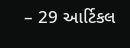– 29 આર્ટિકલ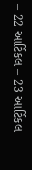– 22 આર્ટિકલ – 23 આર્ટિકલ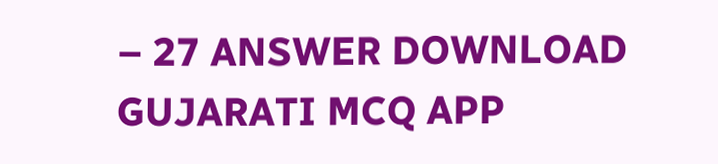– 27 ANSWER DOWNLOAD GUJARATI MCQ APP